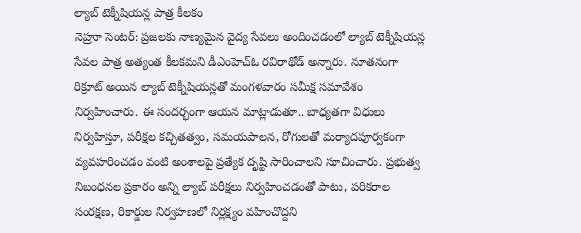ల్యాబ్ టెక్నీషియన్ల పాత్ర కీలకం
నెహ్రూ సెంటర్: ప్రజలకు నాణ్యమైన వైద్య సేవలు అందించడంలో ల్యాబ్ టెక్నీషియన్ల సేవల పాత్ర అత్యంత కీలకమని డీఎంహెచ్ఓ రవిరాథోడ్ అన్నారు. నూతనంగా రిక్రూట్ అయిన ల్యాబ్ టెక్నీషియన్లతో మంగళవారం సమీక్ష సమావేశం నిర్వహించారు. ఈ సందర్భంగా ఆయన మాట్లాడుతూ.. బాధ్యతగా విధులు నిర్వహిస్తూ, పరీక్షల కచ్చితత్వం, సమయపాలన, రోగులతో మర్యాదపూర్వకంగా వ్యవహరించడం వంటి అంశాలపై ప్రత్యేక దృష్టి సారించాలని సూచించారు. ప్రభుత్వ నిబంధనల ప్రకారం అన్ని ల్యాబ్ పరీక్షలు నిర్వహించడంతో పాటు, పరికరాల సంరక్షణ, రికార్డుల నిర్వహణలో నిర్లక్ష్యం వహించొద్దని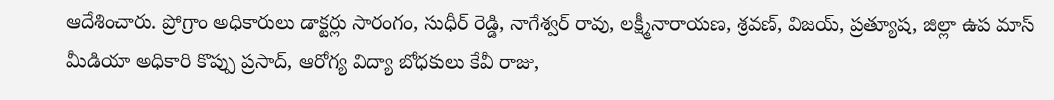ఆదేశించారు. ప్రోగ్రాం అధికారులు డాక్టర్లు సారంగం, సుధీర్ రెడ్డి, నాగేశ్వర్ రావు, లక్ష్మీనారాయణ, శ్రవణ్, విజయ్, ప్రత్యూష, జిల్లా ఉప మాస్ మీడియా అధికారి కొప్పు ప్రసాద్, ఆరోగ్య విద్యా బోధకులు కేవీ రాజు,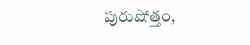పురుషోత్తం,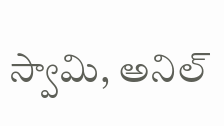స్వామి, అనిల్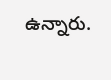ఉన్నారు.